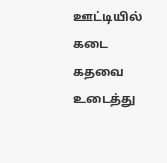ஊட்டியில் கடை கதவை உடைத்து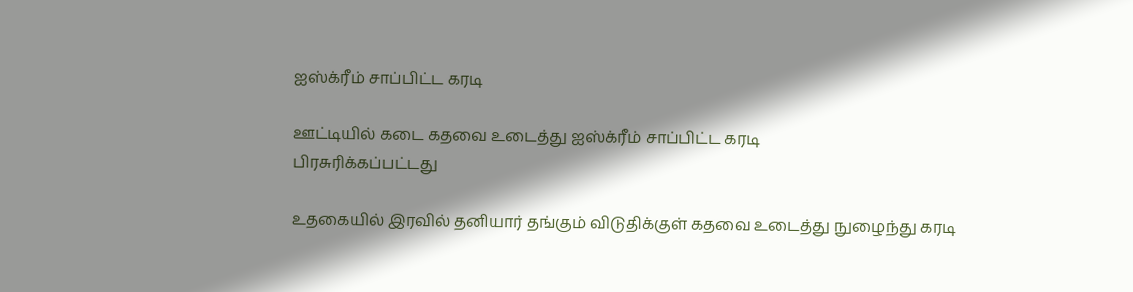ஐஸ்க்ரீம் சாப்பிட்ட கரடி

ஊட்டியில் கடை கதவை உடைத்து ஐஸ்க்ரீம் சாப்பிட்ட கரடி
பிரசுரிக்கப்பட்டது

உதகையில் இரவில் தனியார் தங்கும் விடுதிக்குள் கதவை உடைத்து நுழைந்து கரடி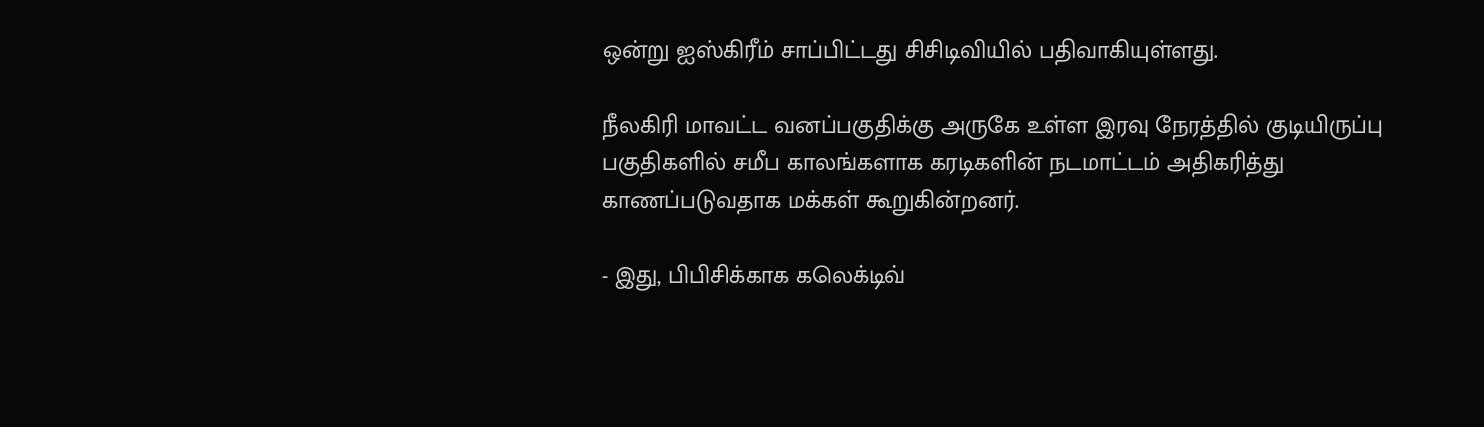ஒன்று ஐஸ்கிரீம் சாப்பிட்டது சிசிடிவியில் பதிவாகியுள்ளது.

நீலகிரி மாவட்ட வனப்பகுதிக்கு அருகே உள்ள இரவு நேரத்தில் குடியிருப்பு பகுதிகளில் சமீப காலங்களாக கரடிகளின் நடமாட்டம் அதிகரித்து காணப்படுவதாக மக்கள் கூறுகின்றனர்.

- இது, பிபிசிக்காக கலெக்டிவ்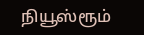நியூஸ்ரூம்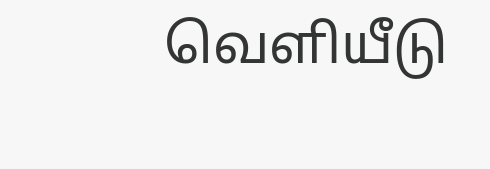வெளியீடு